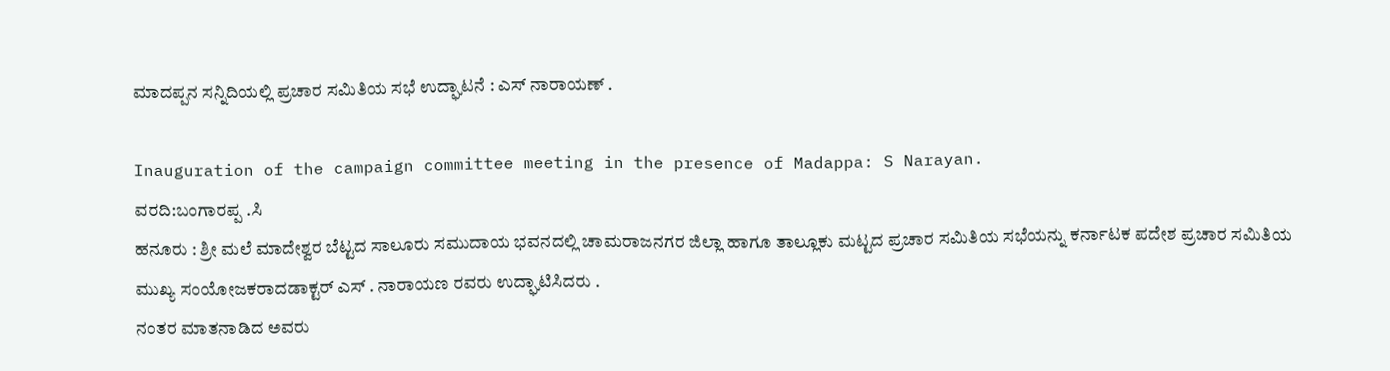ಮಾದಪ್ಪನ ಸನ್ನಿದಿಯಲ್ಲಿ ಪ್ರಚಾರ ಸಮಿತಿಯ ಸಭೆ ಉದ್ಘಾಟನೆ : ಎಸ್ ನಾರಾಯಣ್ .

Inauguration of the campaign committee meeting in the presence of Madappa: S Narayan.
ವರದಿ:ಬಂಗಾರಪ್ಪ .ಸಿ
ಹನೂರು : ಶ್ರೀ ಮಲೆ ಮಾದೇಶ್ವರ ಬೆಟ್ಟದ ಸಾಲೂರು ಸಮುದಾಯ ಭವನದಲ್ಲಿ ಚಾಮರಾಜನಗರ ಜಿಲ್ಲಾ ಹಾಗೂ ತಾಲ್ಲೂಕು ಮಟ್ಟದ ಪ್ರಚಾರ ಸಮಿತಿಯ ಸಭೆಯನ್ನು ಕರ್ನಾಟಕ ಪದೇಶ ಪ್ರಚಾರ ಸಮಿತಿಯ ಮುಖ್ಯ ಸಂಯೋಜಕರಾದಡಾಕ್ಟರ್ ಎಸ್ . ನಾರಾಯಣ ರವರು ಉದ್ಘಾಟಿಸಿದರು .
ನಂತರ ಮಾತನಾಡಿದ ಅವರು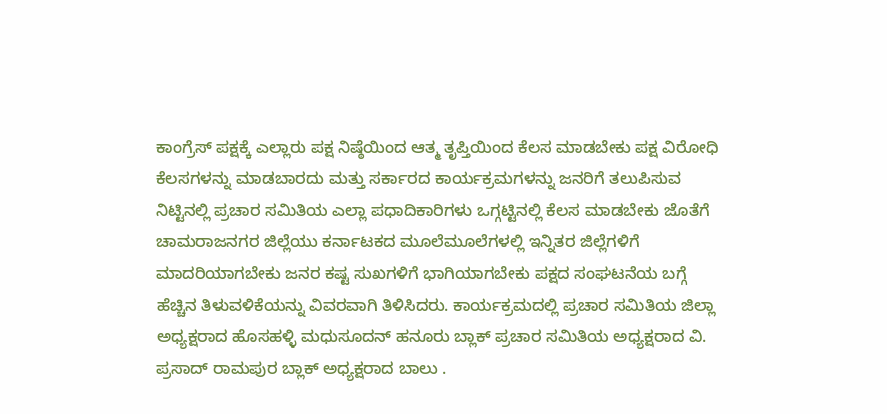ಕಾಂಗ್ರೆಸ್ ಪಕ್ಷಕ್ಕೆ ಎಲ್ಲಾರು ಪಕ್ಷ ನಿಷ್ಠೆಯಿಂದ ಆತ್ಮ ತೃಪ್ತಿಯಿಂದ ಕೆಲಸ ಮಾಡಬೇಕು ಪಕ್ಷ ವಿರೋಧಿ ಕೆಲಸಗಳನ್ನು ಮಾಡಬಾರದು ಮತ್ತು ಸರ್ಕಾರದ ಕಾರ್ಯಕ್ರಮಗಳನ್ನು ಜನರಿಗೆ ತಲುಪಿಸುವ ನಿಟ್ಟಿನಲ್ಲಿ ಪ್ರಚಾರ ಸಮಿತಿಯ ಎಲ್ಲಾ ಪಧಾದಿಕಾರಿಗಳು ಒಗ್ಗಟ್ಟಿನಲ್ಲಿ ಕೆಲಸ ಮಾಡಬೇಕು ಜೊತೆಗೆ ಚಾಮರಾಜನಗರ ಜಿಲ್ಲೆಯು ಕರ್ನಾಟಕದ ಮೂಲೆಮೂಲೆಗಳಲ್ಲಿ ಇನ್ನಿತರ ಜಿಲ್ಲೆಗಳಿಗೆ ಮಾದರಿಯಾಗಬೇಕು ಜನರ ಕಷ್ಟ ಸುಖಗಳಿಗೆ ಭಾಗಿಯಾಗಬೇಕು ಪಕ್ಷದ ಸಂಘಟನೆಯ ಬಗ್ಗೆ ಹೆಚ್ಚಿನ ತಿಳುವಳಿಕೆಯನ್ನು ವಿವರವಾಗಿ ತಿಳಿಸಿದರು. ಕಾರ್ಯಕ್ರಮದಲ್ಲಿ ಪ್ರಚಾರ ಸಮಿತಿಯ ಜಿಲ್ಲಾ ಅಧ್ಯಕ್ಷರಾದ ಹೊಸಹಳ್ಳಿ ಮಧುಸೂದನ್ ಹನೂರು ಬ್ಲಾಕ್ ಪ್ರಚಾರ ಸಮಿತಿಯ ಅಧ್ಯಕ್ಷರಾದ ವಿ. ಪ್ರಸಾದ್ ರಾಮಪುರ ಬ್ಲಾಕ್ ಅಧ್ಯಕ್ಷರಾದ ಬಾಲು .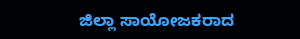ಜಿಲ್ಲಾ ಸಾಯೋಜಕರಾದ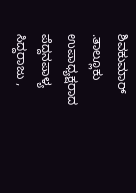ಶಿವಕುಮಾರ್ .ತಾಲ್ಲೂಕು ಉಪಾಧ್ಯಕ್ಷರಾದ ಪೆದ್ದನಪಾಳ್ಯ ಸಿದ್ದರಾಜು ,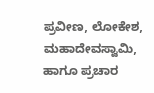ಪ್ರವೀಣ, ಲೋಕೇಶ, ಮಹಾದೇವಸ್ವಾಮಿ, ಹಾಗೂ ಪ್ರಚಾರ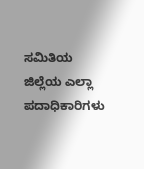ಸಮಿತಿಯ ಜಿಲ್ಲೆಯ ಎಲ್ಲಾ ಪದಾಧಿಕಾರಿಗಳು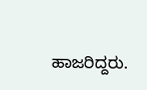ಹಾಜರಿದ್ದರು.